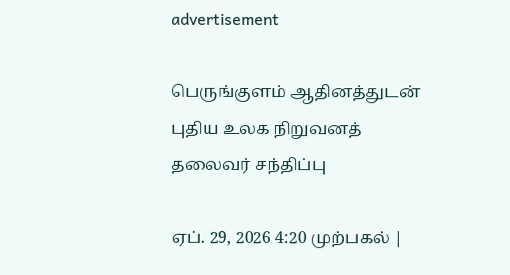advertisement

பெருங்குளம் ஆதினத்துடன் புதிய உலக நிறுவனத் தலைவர் சந்திப்பு

ஏப். 29, 2026 4:20 முற்பகல் |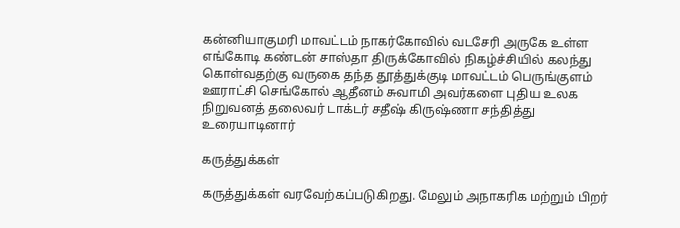கன்னியாகுமரி மாவட்டம் நாகர்கோவில் வடசேரி அருகே உள்ள எங்கோடி கண்டன் சாஸ்தா திருக்கோவில் நிகழ்ச்சியில் கலந்து கொள்வதற்கு வருகை தந்த தூத்துக்குடி மாவட்டம் பெருங்குளம் ஊராட்சி செங்கோல் ஆதீனம் சுவாமி அவர்களை புதிய உலக நிறுவனத் தலைவர் டாக்டர் சதீஷ் கிருஷ்ணா சந்தித்து உரையாடினார்

கருத்துக்கள்

கருத்துக்கள் வரவேற்கப்படுகிறது. மேலும் அநாகரிக மற்றும் பிறர்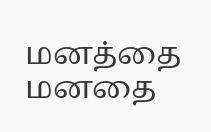மனத்தை மனதை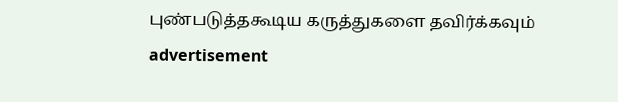புண்படுத்தகூடிய கருத்துகளை தவிர்க்கவும்
advertisement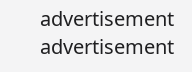advertisement
advertisement